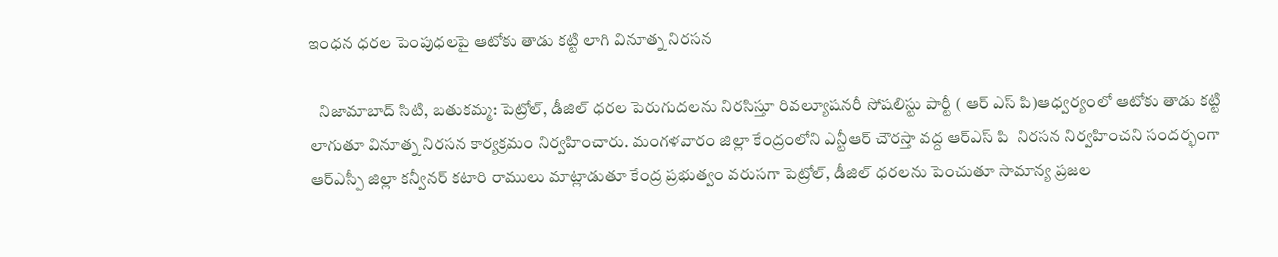ఇంధన ధరల పెంపుధలపై ఆటోకు తాడు కట్టి లాగి వినూత్న నిరసన

   నిజామాబాద్ సిటి, బతుకమ్మ: పెట్రోల్, డీజిల్ ధరల పెరుగుదలను నిరసిస్తూ రివల్యూషనరీ సోషలిస్టు పార్టీ ( ఆర్ ఎస్ పి)ఆధ్వర్యంలో ఆటోకు తాడు కట్టి లాగుతూ వినూత్న నిరసన కార్యక్రమం నిర్వహించారు. మంగళవారం జిల్లా కేంద్రంలోని ఎన్టీఆర్ చౌరస్తా వద్ద ఆర్ఎస్ పి  నిరసన నిర్వహించని సందర్భంగా ఆర్ఎస్పీ జిల్లా కన్వీనర్ కటారి రాములు మాట్లాడుతూ కేంద్ర ప్రభుత్వం వరుసగా పెట్రోల్, డీజిల్ ధరలను పెంచుతూ సామాన్య ప్రజల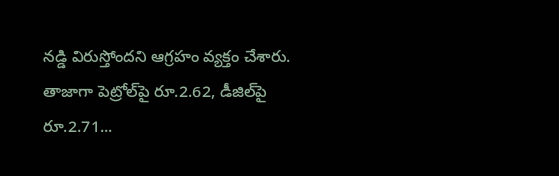నడ్డి విరుస్తోందని ఆగ్రహం వ్యక్తం చేశారు. తాజాగా పెట్రోల్‌పై రూ.2.62, డీజిల్‌పై రూ.2.71...